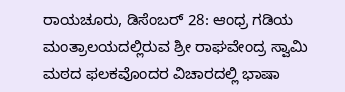ರಾಯಚೂರು, ಡಿಸೆಂಬರ್ 28: ಆಂಧ್ರ ಗಡಿಯ ಮಂತ್ರಾಲಯದಲ್ಲಿರುವ ಶ್ರೀ ರಾಘವೇಂದ್ರ ಸ್ವಾಮಿ ಮಠದ ಫಲಕವೊಂದರ ವಿಚಾರದಲ್ಲಿ ಭಾಷಾ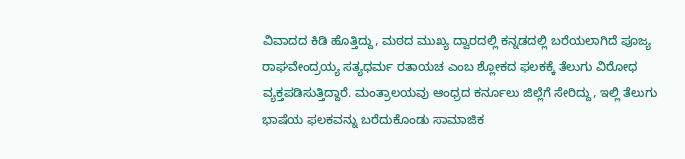ವಿವಾದದ ಕಿಡಿ ಹೊತ್ತಿದ್ದು, ಮಠದ ಮುಖ್ಯ ದ್ವಾರದಲ್ಲಿ ಕನ್ನಡದಲ್ಲಿ ಬರೆಯಲಾಗಿದೆ ಪೂಜ್ಯ ರಾಘವೇಂದ್ರಯ್ಯ ಸತ್ಯಧರ್ಮ ರತಾಯಚ ಎಂಬ ಶ್ಲೋಕದ ಫಲಕಕ್ಕೆ ತೆಲುಗು ವಿರೋಧ ವ್ಯಕ್ತಪಡಿಸುತ್ತಿದ್ದಾರೆ. ಮಂತ್ರಾಲಯವು ಆಂಧ್ರದ ಕರ್ನೂಲು ಜಿಲ್ಲೆಗೆ ಸೇರಿದ್ದು, ಇಲ್ಲಿ ತೆಲುಗು ಭಾಷೆಯ ಫಲಕವನ್ನು ಬರೆದುಕೊಂಡು ಸಾಮಾಜಿಕ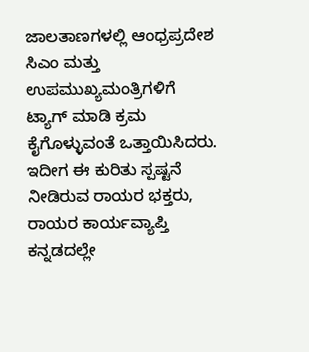ಜಾಲತಾಣಗಳಲ್ಲಿ ಆಂಧ್ರಪ್ರದೇಶ ಸಿಎಂ ಮತ್ತು ಉಪಮುಖ್ಯಮಂತ್ರಿಗಳಿಗೆ ಟ್ಯಾಗ್ ಮಾಡಿ ಕ್ರಮ ಕೈಗೊಳ್ಳುವಂತೆ ಒತ್ತಾಯಿಸಿದರು.
ಇದೀಗ ಈ ಕುರಿತು ಸ್ಪಷ್ಟನೆ ನೀಡಿರುವ ರಾಯರ ಭಕ್ತರು, ರಾಯರ ಕಾರ್ಯವ್ಯಾಪ್ತಿ ಕನ್ನಡದಲ್ಲೇ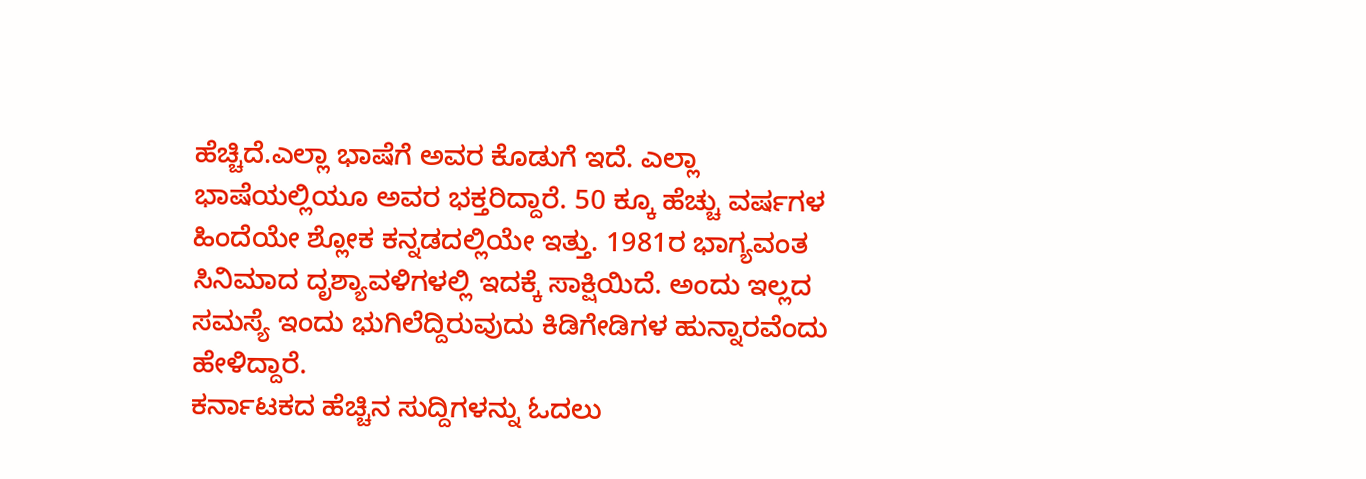ಹೆಚ್ಚಿದೆ.ಎಲ್ಲಾ ಭಾಷೆಗೆ ಅವರ ಕೊಡುಗೆ ಇದೆ. ಎಲ್ಲಾ ಭಾಷೆಯಲ್ಲಿಯೂ ಅವರ ಭಕ್ತರಿದ್ದಾರೆ. 50 ಕ್ಕೂ ಹೆಚ್ಚು ವರ್ಷಗಳ ಹಿಂದೆಯೇ ಶ್ಲೋಕ ಕನ್ನಡದಲ್ಲಿಯೇ ಇತ್ತು. 1981ರ ಭಾಗ್ಯವಂತ ಸಿನಿಮಾದ ದೃಶ್ಯಾವಳಿಗಳಲ್ಲಿ ಇದಕ್ಕೆ ಸಾಕ್ಷಿಯಿದೆ. ಅಂದು ಇಲ್ಲದ ಸಮಸ್ಯೆ ಇಂದು ಭುಗಿಲೆದ್ದಿರುವುದು ಕಿಡಿಗೇಡಿಗಳ ಹುನ್ನಾರವೆಂದು ಹೇಳಿದ್ದಾರೆ.
ಕರ್ನಾಟಕದ ಹೆಚ್ಚಿನ ಸುದ್ದಿಗಳನ್ನು ಓದಲು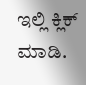ಇಲ್ಲಿ ಕ್ಲಿಕ್ ಮಾಡಿ.